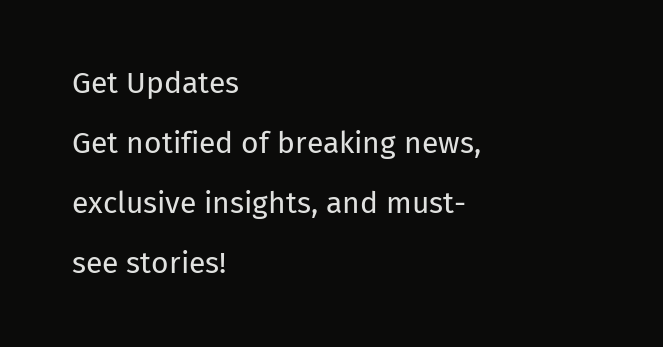Get Updates
Get notified of breaking news, exclusive insights, and must-see stories!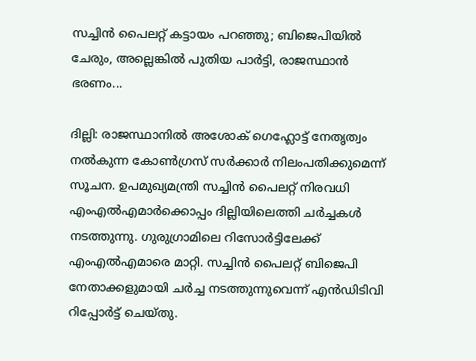സച്ചിന്‍ പൈലറ്റ് കട്ടായം പറഞ്ഞു; ബിജെപിയില്‍ ചേരും, അല്ലെങ്കില്‍ പുതിയ പാര്‍ട്ടി, രാജസ്ഥാന്‍ ഭരണം...

ദില്ലി: രാജസ്ഥാനില്‍ അശോക് ഗെഹ്ലോട്ട് നേതൃത്വം നല്‍കുന്ന കോണ്‍ഗ്രസ് സര്‍ക്കാര്‍ നിലംപതിക്കുമെന്ന് സൂചന. ഉപമുഖ്യമന്ത്രി സച്ചിന്‍ പൈലറ്റ് നിരവധി എംഎല്‍എമാര്‍ക്കൊപ്പം ദില്ലിയിലെത്തി ചര്‍ച്ചകള്‍ നടത്തുന്നു. ഗുരുഗ്രാമിലെ റിസോര്‍ട്ടിലേക്ക് എംഎല്‍എമാരെ മാറ്റി. സച്ചിന്‍ പൈലറ്റ് ബിജെപി നേതാക്കളുമായി ചര്‍ച്ച നടത്തുന്നുവെന്ന് എന്‍ഡിടിവി റിപ്പോര്‍ട്ട് ചെയ്തു.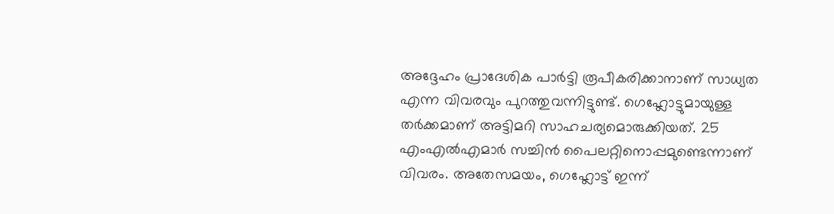അദ്ദേഹം പ്രാദേശിക പാര്‍ട്ടി രൂപീകരിക്കാനാണ് സാധ്യത എന്ന വിവരവും പുറത്തുവന്നിട്ടുണ്ട്. ഗെഹ്ലോട്ടുമായുള്ള തര്‍ക്കമാണ് അട്ടിമറി സാഹചര്യമൊരുക്കിയത്. 25 എംഎല്‍എമാര്‍ സച്ചിന്‍ പൈലറ്റിനൊപ്പമുണ്ടെന്നാണ് വിവരം. അതേസമയം, ഗെഹ്ലോട്ട് ഇന്ന്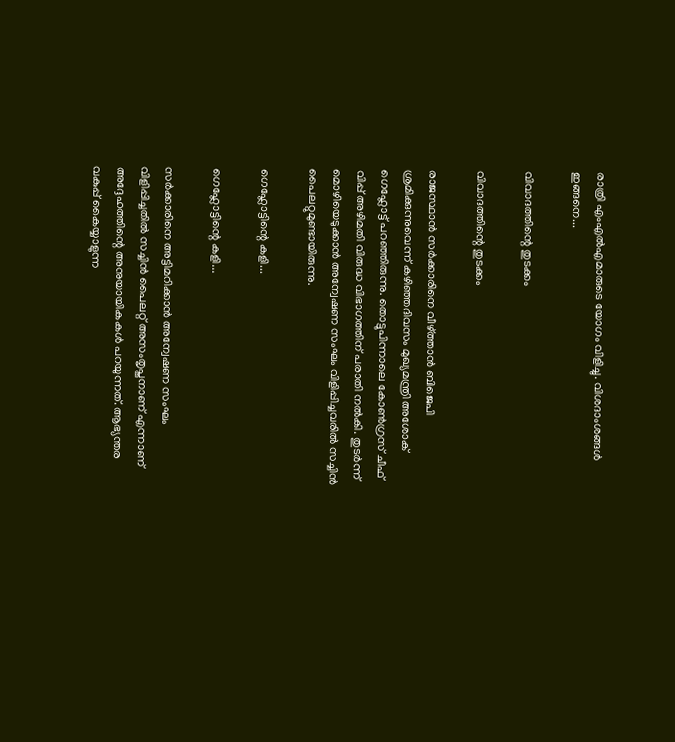രാത്രി എംഎല്‍എമാരുടെ യോഗം വിളിച്ചു. വിശദാംശങ്ങള്‍ ഇങ്ങനെ...

വിവാദത്തിന്റെ തുടക്കം

വിവാദത്തിന്റെ തുടക്കം

രാജസ്ഥാന്‍ സര്‍ക്കാരിനെ വീഴ്ത്താന്‍ ബിജെപി ശ്രമിക്കുന്നുവെന്ന് കഴിഞ്ഞദിവസം മുഖ്യമന്ത്രി അശോക് ഗെഹ്ലോട്ട് പറഞ്ഞിരുന്നു. തൊട്ടുപിന്നാലെ കോണ്‍ഗ്രസ് ചീഫ് വിപ്പ് അഴിമതി വിരുദ്ധ വിഭാഗത്തിന് പരാതി നല്‍കി. തുടര്‍ന്ന് മൊഴിയെടുക്കാന്‍ അന്വേഷണ സംഘം വിളിപ്പിച്ചവരില്‍ സച്ചിന്‍ പൈലറ്റുമുണ്ടായിരുന്നു.

ഗെഹ്ലോട്ടിന്റെ കളി...

ഗെഹ്ലോട്ടിന്റെ കളി...

സര്‍ക്കാരിനെ അട്ടിമറിക്കാന്‍ അന്വേഷണ സംഘം വിളിപ്പിച്ചതില്‍ സച്ചിന്‍ പൈലറ്റ് അസംതൃപ്തനാണ് എന്നാണ് അദ്ദേഹത്തിന്റെ അനുയായികകള്‍ പറയുന്നത്. ആഭ്യന്തര വകുപ്പ് കൈയ്യാളുന്ന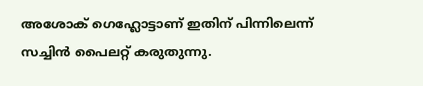അശോക് ഗെഹ്ലോട്ടാണ് ഇതിന് പിന്നിലെന്ന് സച്ചിന്‍ പൈലറ്റ് കരുതുന്നു.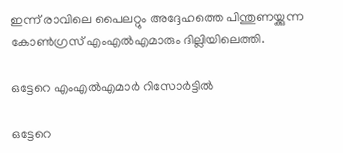ഇന്ന് രാവിലെ പൈലറ്റും അദ്ദേഹത്തെ പിന്തുണയ്ക്കുന്ന കോണ്‍ഗ്രസ് എംഎല്‍എമാരും ദില്ലിയിലെത്തി.

ഒട്ടേറെ എംഎല്‍എമാര്‍ റിസോര്‍ട്ടില്‍

ഒട്ടേറെ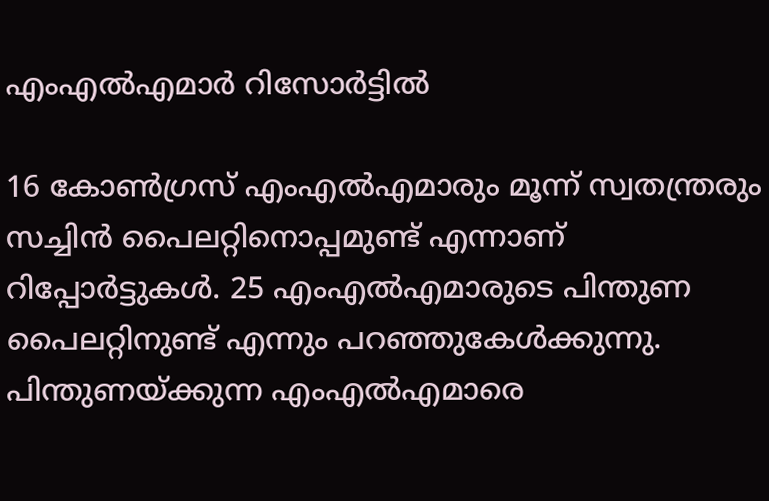എംഎല്‍എമാര്‍ റിസോര്‍ട്ടില്‍

16 കോണ്‍ഗ്രസ് എംഎല്‍എമാരും മൂന്ന് സ്വതന്ത്രരും സച്ചിന്‍ പൈലറ്റിനൊപ്പമുണ്ട് എന്നാണ് റിപ്പോര്‍ട്ടുകള്‍. 25 എംഎല്‍എമാരുടെ പിന്തുണ പൈലറ്റിനുണ്ട് എന്നും പറഞ്ഞുകേള്‍ക്കുന്നു. പിന്തുണയ്ക്കുന്ന എംഎല്‍എമാരെ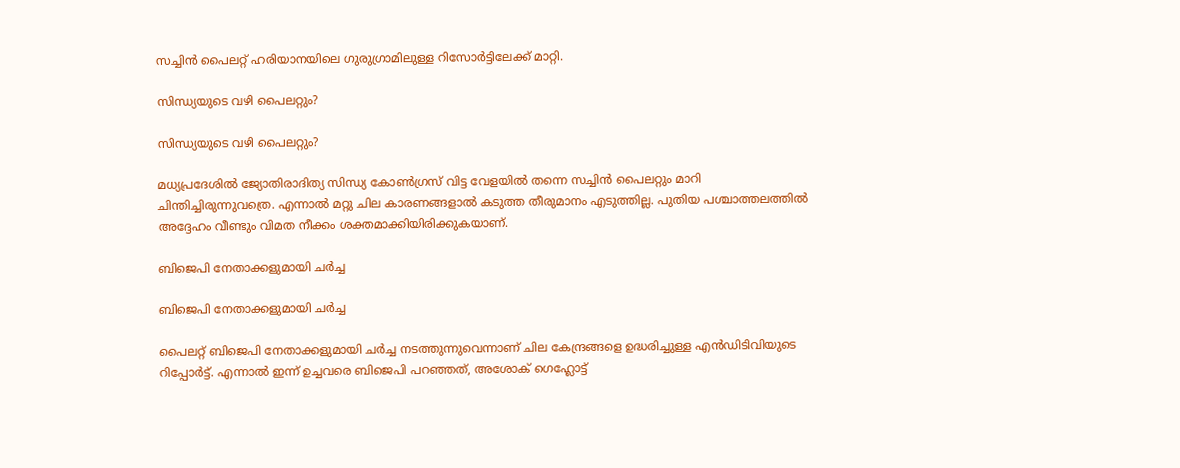സച്ചിന്‍ പൈലറ്റ് ഹരിയാനയിലെ ഗുരുഗ്രാമിലുള്ള റിസോര്‍ട്ടിലേക്ക് മാറ്റി.

സിന്ധ്യയുടെ വഴി പൈലറ്റും?

സിന്ധ്യയുടെ വഴി പൈലറ്റും?

മധ്യപ്രദേശില്‍ ജ്യോതിരാദിത്യ സിന്ധ്യ കോണ്‍ഗ്രസ് വിട്ട വേളയില്‍ തന്നെ സച്ചിന്‍ പൈലറ്റും മാറി ചിന്തിച്ചിരുന്നുവത്രെ. എന്നാല്‍ മറ്റു ചില കാരണങ്ങളാല്‍ കടുത്ത തീരുമാനം എടുത്തില്ല. പുതിയ പശ്ചാത്തലത്തില്‍ അദ്ദേഹം വീണ്ടും വിമത നീക്കം ശക്തമാക്കിയിരിക്കുകയാണ്.

ബിജെപി നേതാക്കളുമായി ചര്‍ച്ച

ബിജെപി നേതാക്കളുമായി ചര്‍ച്ച

പൈലറ്റ് ബിജെപി നേതാക്കളുമായി ചര്‍ച്ച നടത്തുന്നുവെന്നാണ് ചില കേന്ദ്രങ്ങളെ ഉദ്ധരിച്ചുള്ള എന്‍ഡിടിവിയുടെ റിപ്പോര്‍ട്ട്. എന്നാല്‍ ഇന്ന് ഉച്ചവരെ ബിജെപി പറഞ്ഞത്, അശോക് ഗെഹ്ലോട്ട്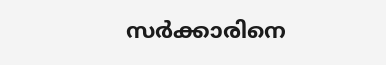സര്‍ക്കാരിനെ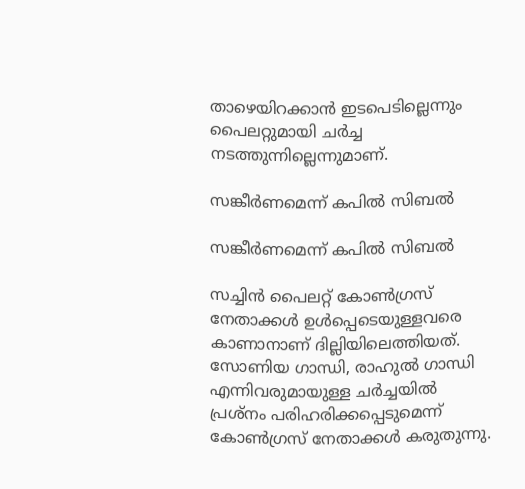താഴെയിറക്കാന്‍ ഇടപെടില്ലെന്നും പൈലറ്റുമായി ചര്‍ച്ച നടത്തുന്നില്ലെന്നുമാണ്.

സങ്കീര്‍ണമെന്ന് കപില്‍ സിബല്‍

സങ്കീര്‍ണമെന്ന് കപില്‍ സിബല്‍

സച്ചിന്‍ പൈലറ്റ് കോണ്‍ഗ്രസ് നേതാക്കള്‍ ഉള്‍പ്പെടെയുള്ളവരെ കാണാനാണ് ദില്ലിയിലെത്തിയത്. സോണിയ ഗാന്ധി, രാഹുല്‍ ഗാന്ധി എന്നിവരുമായുള്ള ചര്‍ച്ചയില്‍ പ്രശ്‌നം പരിഹരിക്കപ്പെടുമെന്ന് കോണ്‍ഗ്രസ് നേതാക്കള്‍ കരുതുന്നു.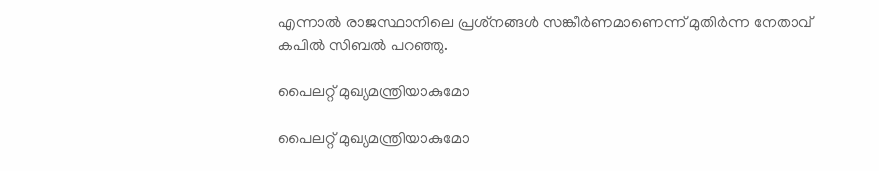എന്നാല്‍ രാജസ്ഥാനിലെ പ്രശ്‌നങ്ങള്‍ സങ്കീര്‍ണമാണെന്ന് മുതിര്‍ന്ന നേതാവ് കപില്‍ സിബല്‍ പറഞ്ഞു.

പൈലറ്റ് മുഖ്യമന്ത്രിയാകുമോ

പൈലറ്റ് മുഖ്യമന്ത്രിയാകുമോ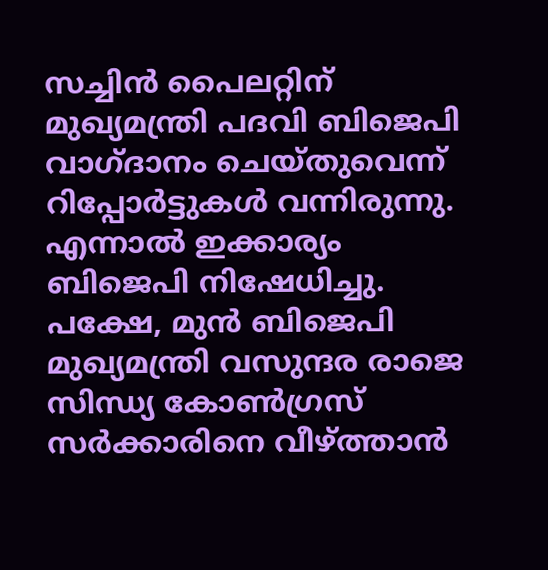സച്ചിന്‍ പൈലറ്റിന് മുഖ്യമന്ത്രി പദവി ബിജെപി വാഗ്ദാനം ചെയ്തുവെന്ന് റിപ്പോര്‍ട്ടുകള്‍ വന്നിരുന്നു. എന്നാല്‍ ഇക്കാര്യം ബിജെപി നിഷേധിച്ചു. പക്ഷേ, മുന്‍ ബിജെപി മുഖ്യമന്ത്രി വസുന്ദര രാജെ സിന്ധ്യ കോണ്‍ഗ്രസ് സര്‍ക്കാരിനെ വീഴ്ത്താന്‍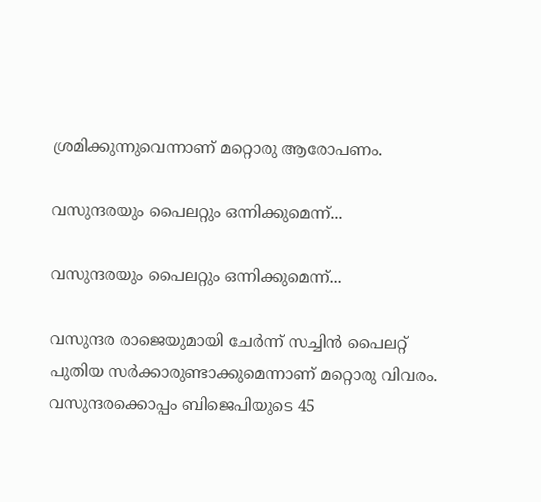ശ്രമിക്കുന്നുവെന്നാണ് മറ്റൊരു ആരോപണം.

വസുന്ദരയും പൈലറ്റും ഒന്നിക്കുമെന്ന്...

വസുന്ദരയും പൈലറ്റും ഒന്നിക്കുമെന്ന്...

വസുന്ദര രാജെയുമായി ചേര്‍ന്ന് സച്ചിന്‍ പൈലറ്റ് പുതിയ സര്‍ക്കാരുണ്ടാക്കുമെന്നാണ് മറ്റൊരു വിവരം. വസുന്ദരക്കൊപ്പം ബിജെപിയുടെ 45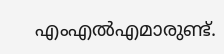എംഎല്‍എമാരുണ്ട്.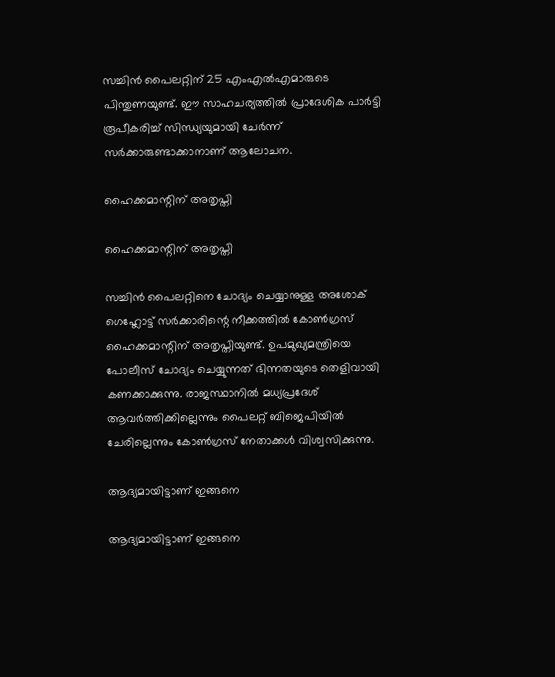സച്ചിന്‍ പൈലറ്റിന് 25 എംഎല്‍എമാരുടെ പിന്തുണയുണ്ട്. ഈ സാഹചര്യത്തില്‍ പ്രാദേശിക പാര്‍ട്ടി രൂപീകരിച്ച് സിന്ധ്യയുമായി ചേര്‍ന്ന് സര്‍ക്കാരുണ്ടാക്കാനാണ് ആലോചന.

ഹൈക്കമാന്റിന് അതൃപ്തി

ഹൈക്കമാന്റിന് അതൃപ്തി

സച്ചിന്‍ പൈലറ്റിനെ ചോദ്യം ചെയ്യാനുള്ള അശോക് ഗെഹ്ലോട്ട് സര്‍ക്കാരിന്റെ നീക്കത്തില്‍ കോണ്‍ഗ്രസ് ഹൈക്കമാന്റിന് അതൃപ്തിയുണ്ട്. ഉപമുഖ്യമന്ത്രിയെ പോലീസ് ചോദ്യം ചെയ്യുന്നത് ഭിന്നതയുടെ തെളിവായി കണക്കാക്കുന്നു. രാജസ്ഥാനില്‍ മധ്യപ്രദേശ് ആവര്‍ത്തിക്കില്ലെന്നും പൈലറ്റ് ബിജെപിയില്‍ ചേരില്ലെന്നും കോണ്‍ഗ്രസ് നേതാക്കള്‍ വിശ്വസിക്കുന്നു.

ആദ്യമായിട്ടാണ് ഇങ്ങനെ

ആദ്യമായിട്ടാണ് ഇങ്ങനെ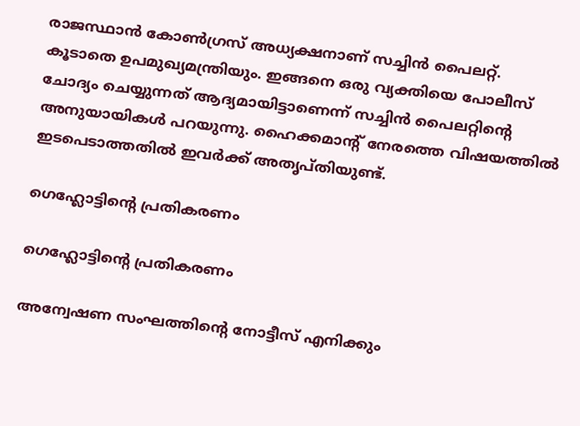രാജസ്ഥാന്‍ കോണ്‍ഗ്രസ് അധ്യക്ഷനാണ് സച്ചിന്‍ പൈലറ്റ്. കൂടാതെ ഉപമുഖ്യമന്ത്രിയും. ഇങ്ങനെ ഒരു വ്യക്തിയെ പോലീസ് ചോദ്യം ചെയ്യുന്നത് ആദ്യമായിട്ടാണെന്ന് സച്ചിന്‍ പൈലറ്റിന്റെ അനുയായികള്‍ പറയുന്നു. ഹൈക്കമാന്റ് നേരത്തെ വിഷയത്തില്‍ ഇടപെടാത്തതില്‍ ഇവര്‍ക്ക് അതൃപ്തിയുണ്ട്.

ഗെഹ്ലോട്ടിന്റെ പ്രതികരണം

ഗെഹ്ലോട്ടിന്റെ പ്രതികരണം

അന്വേഷണ സംഘത്തിന്റെ നോട്ടീസ് എനിക്കും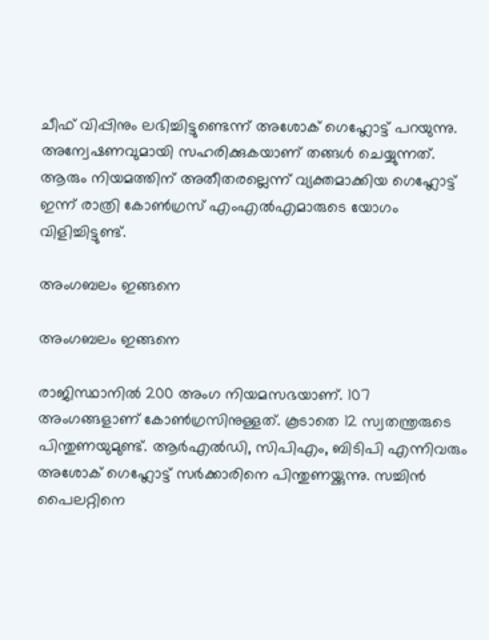ചീഫ് വിപ്പിനും ലഭിച്ചിട്ടുണ്ടെന്ന് അശോക് ഗെഹ്ലോട്ട് പറയുന്നു. അന്വേഷണവുമായി സഹരിക്കുകയാണ് തങ്ങള്‍ ചെയ്യുന്നത്. ആരും നിയമത്തിന് അതീതരല്ലെന്ന് വ്യക്തമാക്കിയ ഗെഹ്ലോട്ട് ഇന്ന് രാത്രി കോണ്‍ഗ്രസ് എംഎല്‍എമാരുടെ യോഗം വിളിച്ചിട്ടുണ്ട്.

അംഗബലം ഇങ്ങനെ

അംഗബലം ഇങ്ങനെ

രാജിസ്ഥാനില്‍ 200 അംഗ നിയമസഭയാണ്. 107 അംഗങ്ങളാണ് കോണ്‍ഗ്രസിനുള്ളത്. കൂടാതെ 12 സ്വതന്ത്രരുടെ പിന്തുണയുമുണ്ട്. ആര്‍എല്‍ഡി, സിപിഎം, ബിടിപി എന്നിവരും അശോക് ഗെഹ്ലോട്ട് സര്‍ക്കാരിനെ പിന്തുണയ്ക്കുന്നു. സച്ചിന്‍ പൈലറ്റിനെ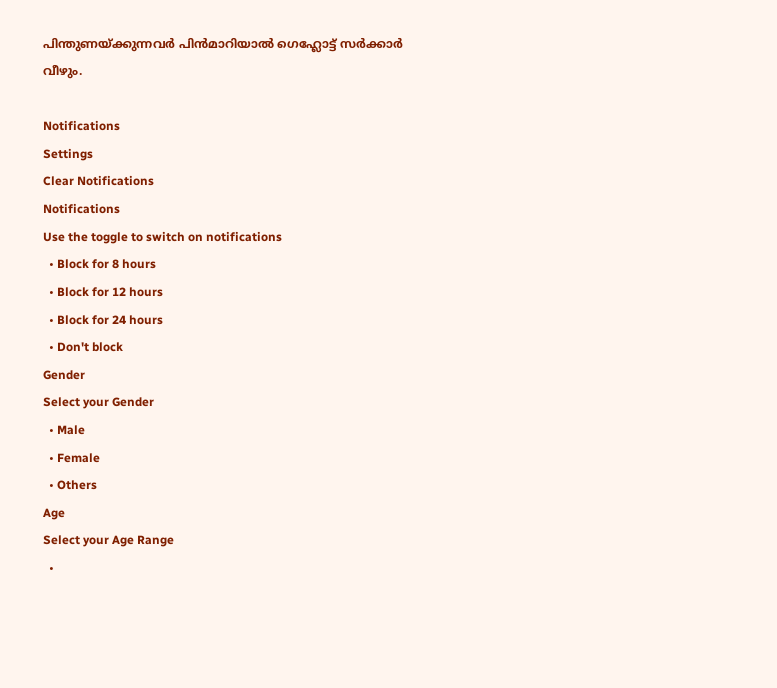പിന്തുണയ്ക്കുന്നവര്‍ പിന്‍മാറിയാല്‍ ഗെഹ്ലോട്ട് സര്‍ക്കാര്‍ വീഴും.

Notifications
Settings
Clear Notifications
Notifications
Use the toggle to switch on notifications
  • Block for 8 hours
  • Block for 12 hours
  • Block for 24 hours
  • Don't block
Gender
Select your Gender
  • Male
  • Female
  • Others
Age
Select your Age Range
  •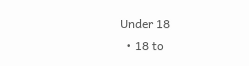Under 18
  • 18 to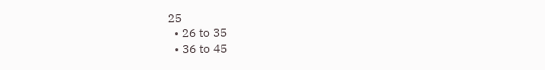25
  • 26 to 35
  • 36 to 45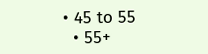• 45 to 55
  • 55+